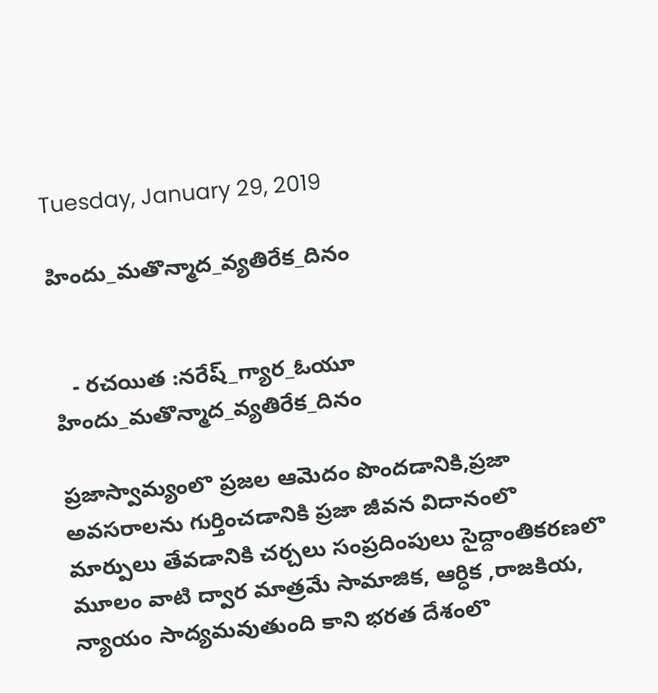Tuesday, January 29, 2019

హిందు_మతొన్మాద_వ్యతిరేక_దినం


   - రచయిత :నరేష్_గ్యార_ఓయూ
హిందు_మతొన్మాద_వ్యతిరేక_దినం

ప్రజాస్వామ్యంలొ ప్రజల ఆమెదం పొందడానికి,ప్రజా అవసరాలను గుర్తించడానికి ప్రజా జీవన విదానంలొ మార్పులు తేవడానికి చర్చలు సంప్రదింపులు సైద్దాంతికరణలొ మూలం వాటి ద్వార మాత్రమే సామాజిక, ఆర్ధిక ,రాజకియ, న్యాయం సాద్యమవుతుంది కాని భరత దేశంలొ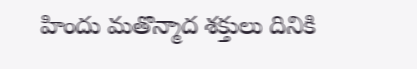హిందు మతొన్మాద శక్తులు దినికి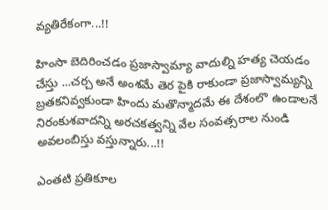వ్యతిరేకంగా...!!

హింసా బెదిరించడం ప్రజాస్వామ్యా వాదుల్ని హత్య చెయడం చేస్తు ...చర్చ అనే అంశమే తెర పైకి రాకుండా ప్రజాస్వామ్యన్ని బ్రతకనివ్వకుండా హిందు మతొన్మాదమే ఈ దేశంలొ ఉండాలనే నిరంకుశవాదన్ని అరచకత్వన్ని వేల సంవత్సరాల నుండి అవలంబిస్తు వస్తున్నారు...!!

ఎంతటి ప్రతికూల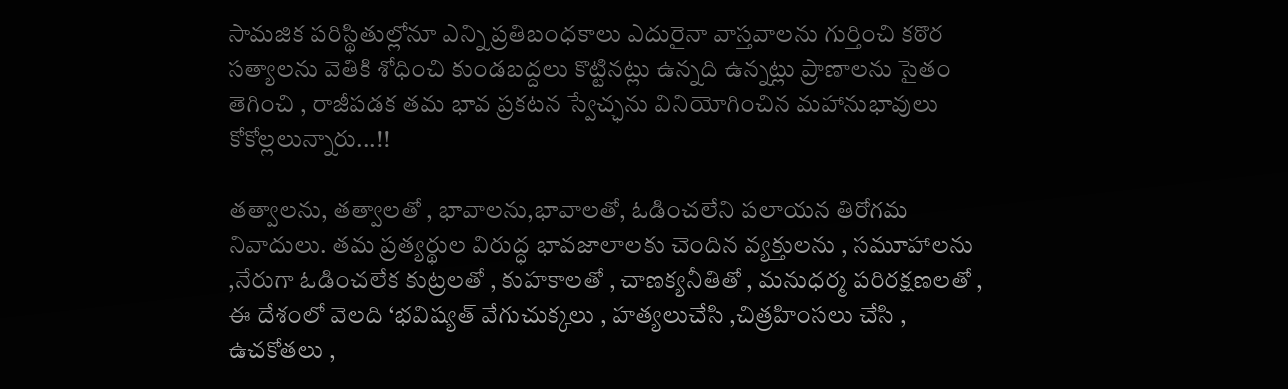సామజిక పరిస్థితుల్లోనూ ఎన్ని ప్రతిబంధకాలు ఎదురైనా వాస్తవాలను గుర్తించి కఠొర సత్యాలను వెతికి శోధించి కుండబద్దలు కొట్టినట్లు ఉన్నది ఉన్నట్లు ప్రాణాలను సైతం తెగించి , రాజీపడక తమ భావ ప్రకటన స్వేచ్ఛను వినియోగించిన మహానుభావులు కోకోల్లలున్నారు...!!

తత్వాలను, తత్వాలతో , భావాలను,భావాలతో, ఓడించలేని పలాయన తిరోగమ నివాదులు. తమ ప్రత్యర్థుల విరుద్ధ భావజాలాలకు చెందిన వ్యక్తులను , సమూహాలను ,నేరుగా ఓడించలేక కుట్రలతో , కుహకాలతో , చాణక్యనీతితో , మనుధర్మ పరిరక్షణలతో , ఈ దేశంలో వెలది ‘భవిష్యత్ వేగుచుక్కలు , హత్యలుచేసి ,చిత్రహింసలు చేసి , ఉచకోతలు ,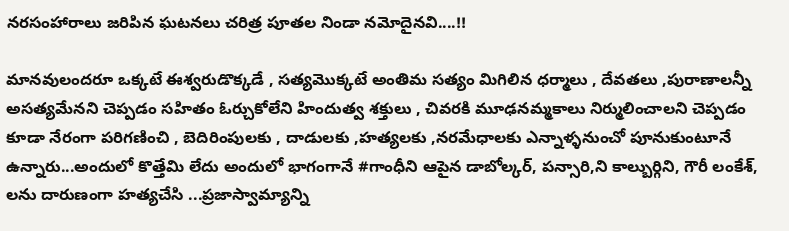నరసంహారాలు జరిపిన ఘటనలు చరిత్ర పూతల నిండా నమోదైనవి....!!

మానవులందరూ ఒక్కటే ఈశ్వరుడొక్కడే , సత్యమొక్కటే అంతిమ సత్యం మిగిలిన ధర్మాలు , దేవతలు ,పురాణాలన్నీ అసత్యమేనని చెప్పడం సహితం ఓర్చుకోలేని హిందుత్వ శక్తులు , చివరకి మూఢనమ్మకాలు నిర్ములించాలని చెప్పడం కూడా నేరంగా పరిగణించి , బెదిరింపులకు , దాడులకు ,హత్యలకు ,నరమేధాలకు ఎన్నాళ్ళనుంచో పూనుకుంటూనే ఉన్నారు...అందులో కొత్తేమి లేదు అందులో భాగంగానే #గాంధీని ఆపైన డాబోల్కర్, పన్సారి,ని కాల్బుర్గిని, గౌరీ లంకేశ్, లను దారుణంగా హత్యచేసి ...ప్రజాస్వామ్యాన్ని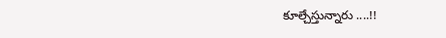కూల్చేస్తున్నారు ....!!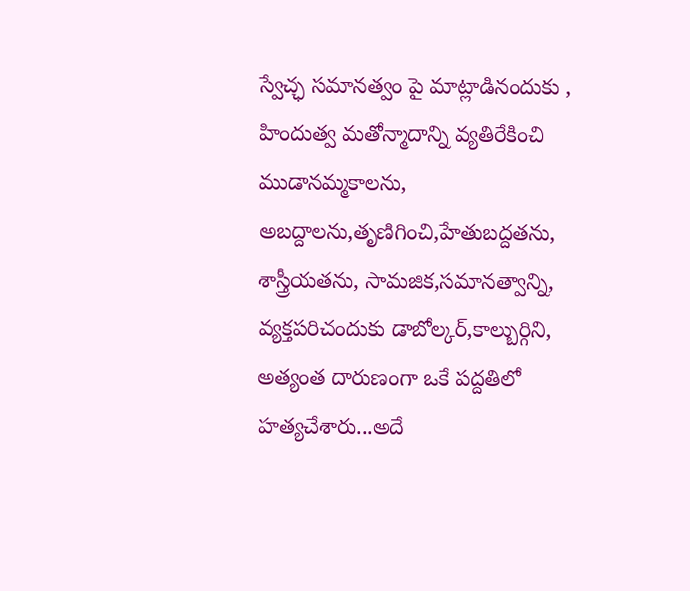స్వేచ్ఛ సమానత్వం పై మాట్లాడినందుకు , హిందుత్వ మతోన్మాదాన్ని వ్యతిరేకించి ముడానమ్మకాలను, అబద్దాలను,తృణిగించి,హేతుబద్దతను, శాస్త్రీయతను, సామజిక,సమానత్వాన్ని, వ్యక్తపరిచందుకు డాబోల్కర్,కాల్బుర్గిని, అత్యంత దారుణంగా ఒకే పద్దతిలో హత్యచేశారు...అదే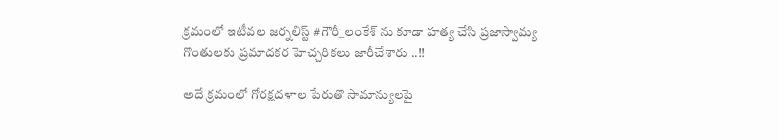క్రమంలో ఇటీవల జర్నలిస్ట్ #గౌరీ_లంకేశ్ ను కూడా హత్య చేసి ప్రజాస్వామ్య గొంతులకు ప్రమాదకర హెచ్చరికలు జారీచేశారు ..!!

అదే క్రమంలో గోరక్షదళాల పేరుతొ సామాన్యులపై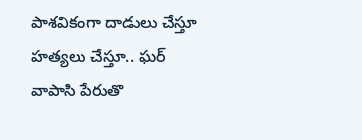పాశవికంగా దాడులు చేస్తూ హత్యలు చేస్తూ.. ఘర్ వాపాసి పేరుతొ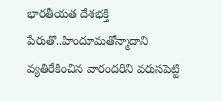భారతీయత దేశభక్తి పేరుతొ..హిందూమతోన్మాదాని వ్యతిరేకించిన వారందరిని వరుసపెట్టి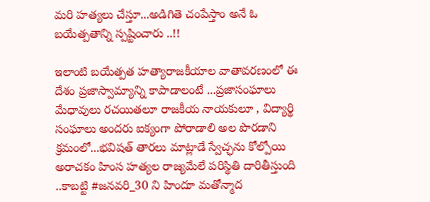మరి హత్యలు చేస్తూ...అడిగితె చంపేస్తాం అనే ఓ బయేత్పతాన్ని స్పష్టించారు ..!!

ఇలాంటి బయేత్పత హత్యారాజకీయాల వాతావరణంలో ఈ దేశం ప్రజాస్వామ్యాన్ని కాపాడాలంటే ...ప్రజాసంఘాలు మేధావులు రచయితలూ రాజకీయ నాయకులూ , విద్యార్థి సంఘాలు అందరు ఐక్యంగా పోరాడాలి అల పొరడాని క్రమంలో...భవిషత్ తారలు మాట్లాడే స్వేచ్ఛను కోల్పోయి అరాచకం హింస హత్యల రాజ్యమేలే పరిస్థితి దారితీస్తుంది ..కాబట్టి #జనవరి_30 ని హిందూ మతోన్మాద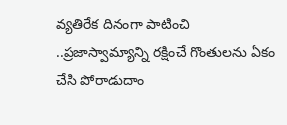వ్యతిరేక దినంగా పాటించి ..ప్రజాస్వామ్యాన్ని రక్షించే గొంతులను ఏకం చేసి పోరాడుదాం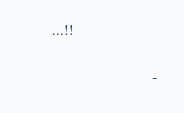...!!

                         -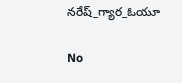నరేష్_గ్యార_ఓయూ

No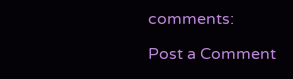comments:

Post a Comment